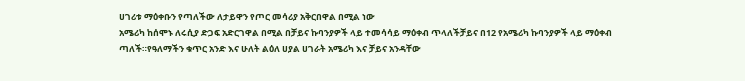ሀገሪቱ ማዕቀቡን የጣለችው ለታይዋን የጦር መሳሪያ አቅርበዋል በሚል ነው
አሜሪካ ከሰሞኑ ለሩሲያ ድጋፍ አድርገዋል በሚል በቻይና ኩባንያዎች ላይ ተመሳሳይ ማዕቀብ ጥላለችቻይና በ12 የአሜሪካ ኩባንያዎች ላይ ማዕቀብ ጣለች።የዓለማችን ቁጥር አንድ እና ሁለት ልዕለ ሀያል ሀገራት አሜሪካ እና ቻይና አንዳቸው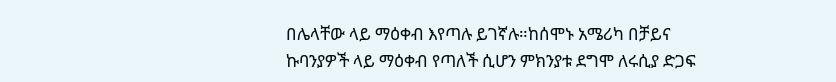በሌላቸው ላይ ማዕቀብ እየጣሉ ይገኛሉ።ከሰሞኑ አሜሪካ በቻይና ኩባንያዎች ላይ ማዕቀብ የጣለች ሲሆን ምክንያቱ ደግሞ ለሩሲያ ድጋፍ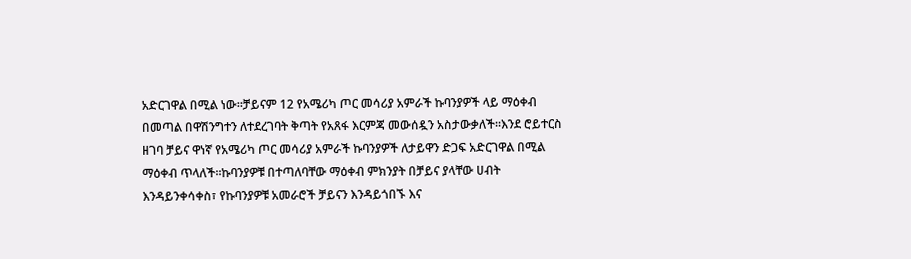አድርገዋል በሚል ነው።ቻይናም 12 የአሜሪካ ጦር መሳሪያ አምራች ኩባንያዎች ላይ ማዕቀብ በመጣል በዋሽንግተን ለተደረገባት ቅጣት የአጸፋ እርምጃ መውሰዷን አስታውቃለች።እንደ ሮይተርስ ዘገባ ቻይና ዋነኛ የአሜሪካ ጦር መሳሪያ አምራች ኩባንያዎች ለታይዋን ድጋፍ አድርገዋል በሚል ማዕቀብ ጥላለች።ኩባንያዎቹ በተጣለባቸው ማዕቀብ ምክንያት በቻይና ያላቸው ሀብት እንዳይንቀሳቀስ፣ የኩባንያዎቹ አመራሮች ቻይናን እንዳይጎበኙ እና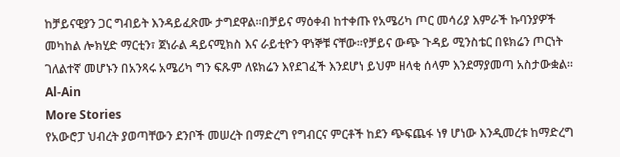ከቻይናዊያን ጋር ግብይት እንዳይፈጽሙ ታግደዋል።በቻይና ማዕቀብ ከተቀጡ የአሜሪካ ጦር መሳሪያ እምራች ኩባንያዎች መካከል ሎክሂድ ማርቲን፣ ጀነራል ዳይናሚክስ እና ራይቲዮን ዋነኞቹ ናቸው።የቻይና ውጭ ጉዳይ ሚንስቴር በዩክሬን ጦርነት ገለልተኛ መሆኑን በአንጻሩ አሜሪካ ግን ፍጹም ለዩክሬን እየደገፈች እንደሆነ ይህም ዘላቂ ሰላም እንደማያመጣ አስታውቋል።
Al-Ain
More Stories
የአውሮፓ ህብረት ያወጣቸውን ደንቦች መሠረት በማድረግ የግብርና ምርቶች ከደን ጭፍጨፋ ነፃ ሆነው እንዲመረቱ ከማድረግ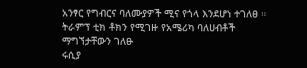አንፃር የግብርና ባለሙያዎች ሚና የጎላ እንደሆነ ተገለፀ ።
ትራምፕ ቲክ ቶክን የሚገዙ የአሜሪካ ባለሀብቶች ማግኘታቸውን ገለፁ
ሩሲያ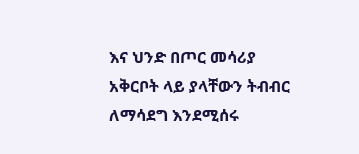እና ህንድ በጦር መሳሪያ አቅርቦት ላይ ያላቸውን ትብብር ለማሳደግ እንደሚሰሩ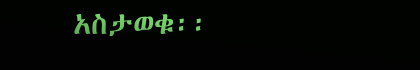አስታወቁ፡፡